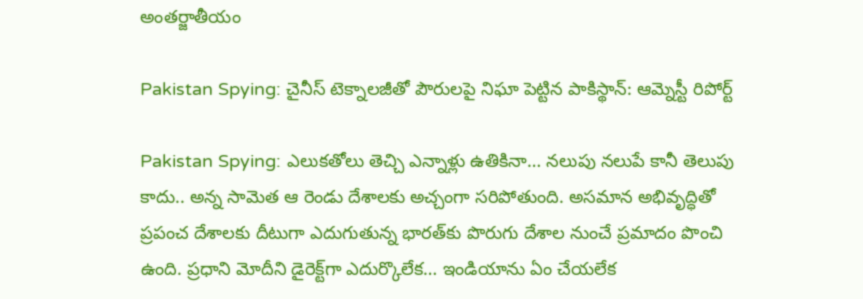అంతర్జాతీయం

Pakistan Spying: చైనీస్ టెక్నాల‌జీతో పౌరుల‌పై నిఘా పెట్టిన పాకిస్థాన్: ఆమ్నెస్టీ రిపోర్ట్‌

Pakistan Spying: ఎలుకతోలు తెచ్చి ఎన్నాళ్లు ఉతికినా… నలుపు నలుపే కానీ తెలుపు కాదు.. అన్న సామెత ఆ రెండు దేశాలకు అచ్చంగా సరిపోతుంది. అసమాన అభివృద్ధితో ప్రపంచ దేశాలకు దీటుగా ఎదుగుతున్న భారత్‌‌కు పొరుగు దేశాల నుంచే ప్రమాదం పొంచి ఉంది. ప్రధాని మోదీని డైరెక్ట్‌గా ఎదుర్కొలేక… ఇండియాను ఏం చేయలేక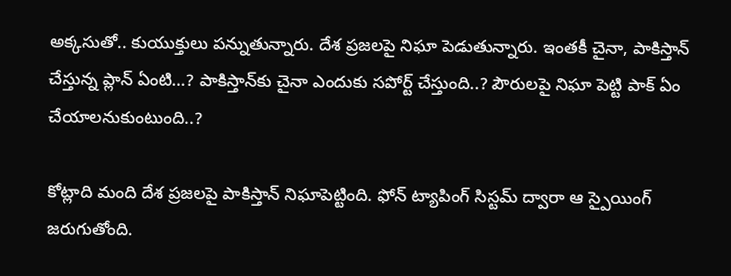అక్కసుతో.. కుయుక్తులు పన్నుతున్నారు. దేశ ప్రజలపై నిఘా పెడుతున్నారు. ఇంతకీ చైనా, పాకిస్తాన్ చేస్తున్న ప్లాన్ ఏంటి…? పాకిస్తాన్‌కు చైనా ఎందుకు సపోర్ట్ చేస్తుంది..? పౌరులపై నిఘా పెట్టి పాక్ ఏం చేయాలనుకుంటుంది..?

కోట్లాది మంది దేశ ప్ర‌జ‌ల‌పై పాకిస్తాన్ నిఘాపెట్టింది. ఫోన్ ట్యాపింగ్ సిస్ట‌మ్ ద్వారా ఆ స్పైయింగ్ జ‌రుగుతోంది.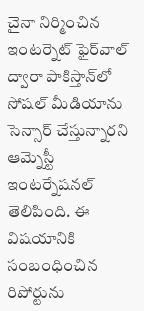చైనా నిర్మించిన ఇంట‌ర్నెట్ ఫైర్‌వాల్ ద్వారా పాకిస్తాన్‌లో సోష‌ల్ మీడియాను సెన్సార్ చేస్తున్నారని ఆమ్నెస్టీ ఇంట‌ర్నేష‌న‌ల్ తెలిపింది. ఈ విషయానికి సంబంధించిన రిపోర్టును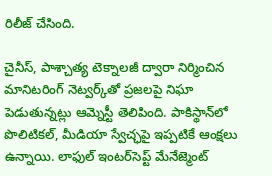రిలీజ్ చేసింది.

చైనీస్, పాశ్చాత్య టెక్నాల‌జీ ద్వారా నిర్మించిన మానిట‌రింగ్ నెట్వ‌ర్క్‌తో ప్ర‌జ‌ల‌పై నిఘా పెడుతున్న‌ట్లు ఆమ్నెస్టీ తెలిపింది. పాకిస్థాన్‌లో పొలిటిక‌ల్‌, మీడియా స్వేచ్ఛ‌పై ఇప్ప‌టికే ఆంక్ష‌లు ఉన్నాయి. లాఫుల్ ఇంట‌ర్‌సెప్ట్ మేనేజ్మెంట్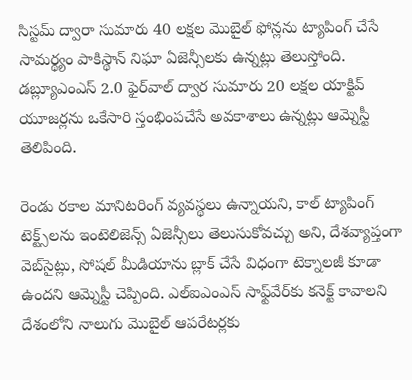సిస్ట‌మ్ ద్వారా సుమారు 40 ల‌క్ష‌ల మొబైల్ ఫోన్ల‌ను ట్యాపింగ్ చేసే సామ‌ర్థ్యం పాకిస్థాన్ నిఘా ఏజెన్సీల‌కు ఉన్న‌ట్లు తెలుస్తోంది. డ‌బ్ల్యూఎంఎస్ 2.0 ఫైర్‌వాల్ ద్వార సుమారు 20 ల‌క్ష‌ల యాక్టివ్ యూజ‌ర్ల‌ను ఒకేసారి స్తంభింప‌చేసే అవ‌కాశాలు ఉన్న‌ట్లు ఆమ్నెస్టీ తెలిపింది.

రెండు ర‌కాల మానిట‌రింగ్ వ్య‌వ‌స్థ‌లు ఉన్నాయ‌ని, కాల్ ట్యాపింగ్‌ టెక్ట్స్‌ల‌ను ఇంటెలిజెన్స్ ఏజెన్సీలు తెలుసుకోవ‌చ్చు అని, దేశ‌వ్యాప్తంగా వెబ్‌సైట్లు, సోష‌ల్ మీడియాను బ్లాక్ చేసే విధంగా టెక్నాల‌జీ కూడా ఉంద‌ని ఆమ్నెస్టీ చెప్పింది. ఎల్ఐఎంఎస్ సాఫ్ట్‌వేర్‌కు కనెక్ట్ కావాల‌ని దేశంలోని నాలుగు మొబైల్ ఆప‌రేట‌ర్ల‌కు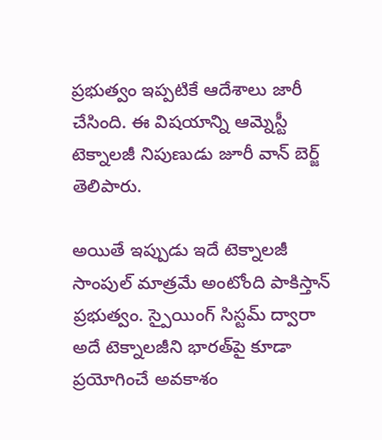ప్ర‌భుత్వం ఇప్ప‌టికే ఆదేశాలు జారీ చేసింది. ఈ విష‌యాన్ని ఆమ్నెస్టీ టెక్నాల‌జీ నిపుణుడు జూరీ వాన్ బెర్జ్ తెలిపారు.

అయితే ఇప్పుడు ఇదే టెక్నాలజీ సాంపుల్ మాత్రమే అంటోంది పాకిస్తాన్ ప్రభుత్వం. స్పైయింగ్ సిస్టమ్ ద్వారా అదే టెక్నాలజీని భారత్‌పై కూడా ప్రయోగించే అవకాశం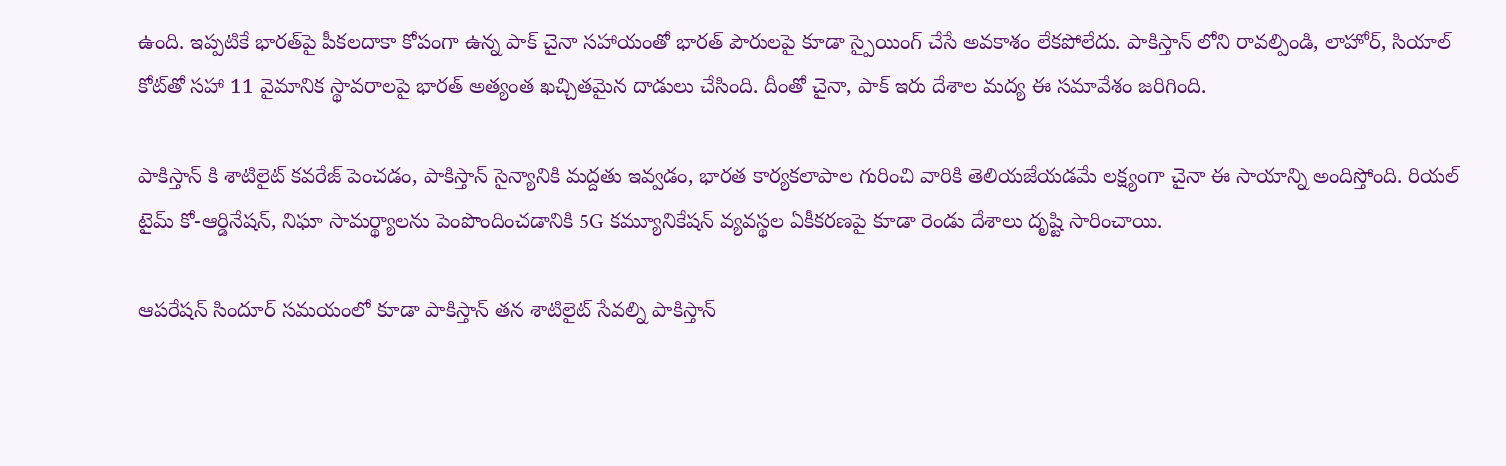ఉంది. ఇప్పటికే భారత్‌పై పీకలదాకా కోపంగా ఉన్న పాక్ చైనా సహాయంతో భారత్ పౌరులపై కూడా స్పైయింగ్ చేసే అవకాశం లేకపోలేదు. పాకిస్తాన్ లోని రావల్పిండి, లాహోర్, సియాల్ కోట్‌తో సహా 11 వైమానిక స్థావరాలపై భారత్ అత్యంత ఖచ్చితమైన దాడులు చేసింది. దీంతో చైనా, పాక్ ఇరు దేశాల మద్య ఈ సమావేశం జరిగింది.

పాకిస్తాన్ కి శాటిలైట్ కవరేజ్ పెంచడం, పాకిస్తాన్ సైన్యానికి మద్దతు ఇవ్వడం, భారత కార్యకలాపాల గురించి వారికి తెలియజేయడమే లక్ష్యంగా చైనా ఈ సాయాన్ని అందిస్తోంది. రియల్ టైమ్ కో-ఆర్డినేషన్, నిఘా సామర్థ్యాలను పెంపొందించడానికి 5G కమ్యూనికేషన్ వ్యవస్థల ఏకీకరణపై కూడా రెండు దేశాలు దృష్టి సారించాయి.

ఆపరేషన్ సిందూర్ సమయంలో కూడా పాకిస్తాన్ తన శాటిలైట్ సేవల్ని పాకిస్తాన్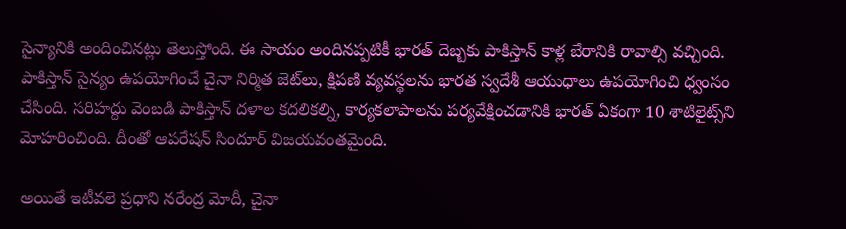సైన్యానికి అందించినట్లు తెలుస్తోంది. ఈ సాయం అందినప్పటికీ భారత్ దెబ్బకు పాకిస్తాన్ కాళ్ల బేరానికి రావాల్సి వచ్చింది. పాకిస్తాన్ సైన్యం ఉపయోగించే చైనా నిర్మిత జెట్‌లు, క్షిపణి వ్యవస్థలను‌ భారత స్వదేశీ ఆయుధాలు ఉపయోగించి ధ్వంసం చేసింది. సరిహద్దు వెంబడి పాకిస్తాన్ దళాల కదలికల్ని, కార్యకలాపాలను పర్యవేక్షించడానికి భారత్ ఏకంగా 10 శాటిలైట్స్‌ని మోహరించింది. దీంతో ఆపరేషన్ సిందూర్ విజయవంతమైంది.

అయితే ఇటీవలె ప్రధాని నరేంద్ర మోదీ, చైనా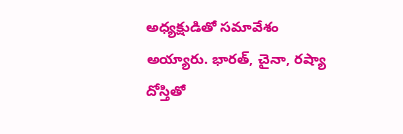అధ్యక్షుడితో సమావేశం అయ్యారు. భారత్‌, చైనా, రష్యా దోస్తితో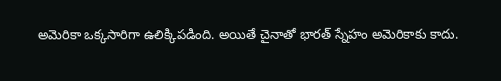అమెరికా ఒక్కసారిగా ఉలిక్కిపడింది. అయితే చైనాతో భారత్‌ స్నేహం అమెరికాకు కాదు.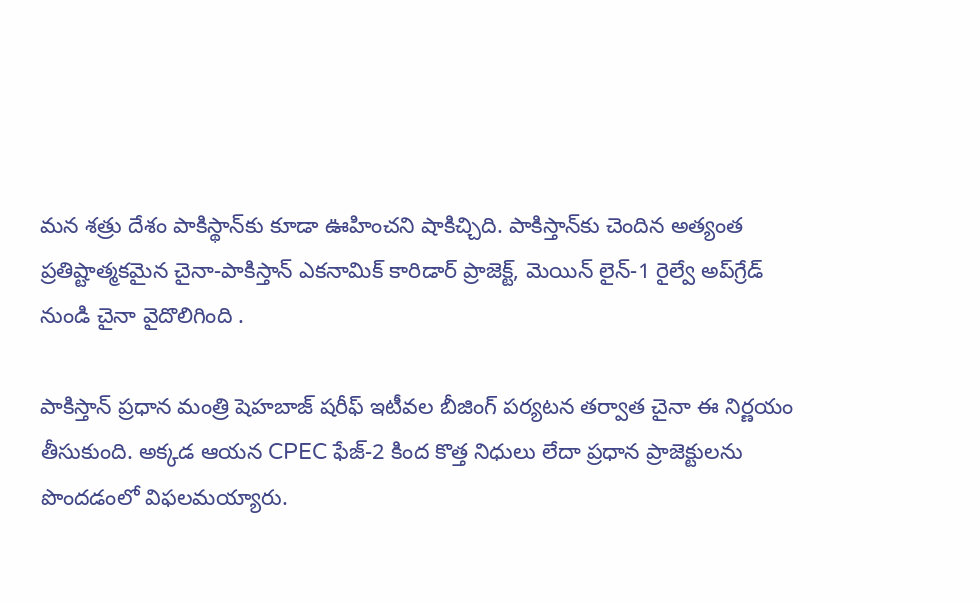మన శత్రు దేశం పాకిస్థాన్‌కు కూడా ఊహించని షాకిచ్చిది. పాకిస్తాన్‌కు చెందిన అత్యంత ప్రతిష్టాత్మకమైన చైనా-పాకిస్తాన్ ఎకనామిక్ కారిడార్ ప్రాజెక్ట్, మెయిన్ లైన్-1 రైల్వే అప్‌గ్రేడ్ నుండి చైనా వైదొలిగింది .

పాకిస్తాన్ ప్రధాన మంత్రి షెహబాజ్ షరీఫ్ ఇటీవల బీజింగ్ పర్యటన తర్వాత చైనా ఈ నిర్ణయం తీసుకుంది. అక్కడ ఆయన CPEC ఫేజ్-2 కింద కొత్త నిధులు లేదా ప్రధాన ప్రాజెక్టులను పొందడంలో విఫలమయ్యారు.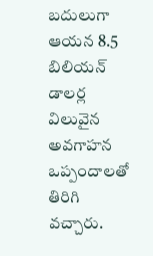బదులుగా ఆయన 8.5 బిలియన్ డాలర్ల విలువైన అవగాహన ఒప్పందాలతో తిరిగి వచ్చారు.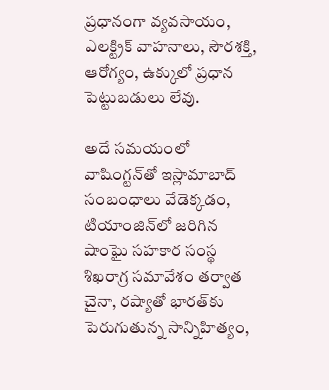ప్రధానంగా వ్యవసాయం, ఎలక్ట్రిక్ వాహనాలు, సౌరశక్తి, ఆరోగ్యం, ఉక్కులో ప్రధాన పెట్టుబడులు లేవు.

అదే సమయంలో వాషింగ్టన్‌తో ఇస్లామాబాద్ సంబంధాలు వేడెక్కడం, టియాంజిన్‌లో జరిగిన షాంఘై సహకార సంస్థ శిఖరాగ్ర సమావేశం తర్వాత చైనా, రష్యాతో భారత్‌కు పెరుగుతున్న సాన్నిహిత్యం,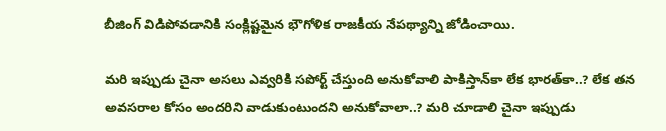బీజింగ్ విడిపోవడానికి సంక్లిష్టమైన భౌగోళిక రాజకీయ నేపథ్యాన్ని జోడించాయి.

మరి ఇప్పుడు చైనా అసలు ఎవ్వరికి సపోర్ట్ చేస్తుంది అనుకోవాలి పాకిస్తాన్‌కా లేక భారత్‌కా..? లేక తన అవసరాల కోసం అందరిని వాడుకుంటుందని అనుకోవాలా..? మరి చూడాలి చైనా ఇప్పుడు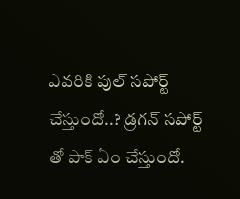ఎవరికి పుల్ సపోర్ట్ చేస్తుందో..? డ్రగన్ సపోర్ట్ తో పాక్ ఏం చేస్తుందో.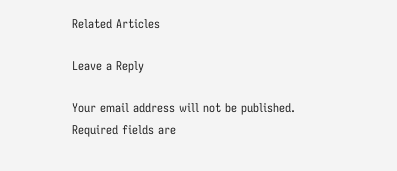Related Articles

Leave a Reply

Your email address will not be published. Required fields are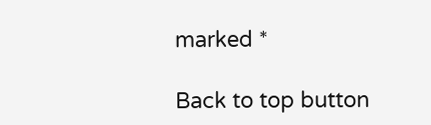marked *

Back to top button